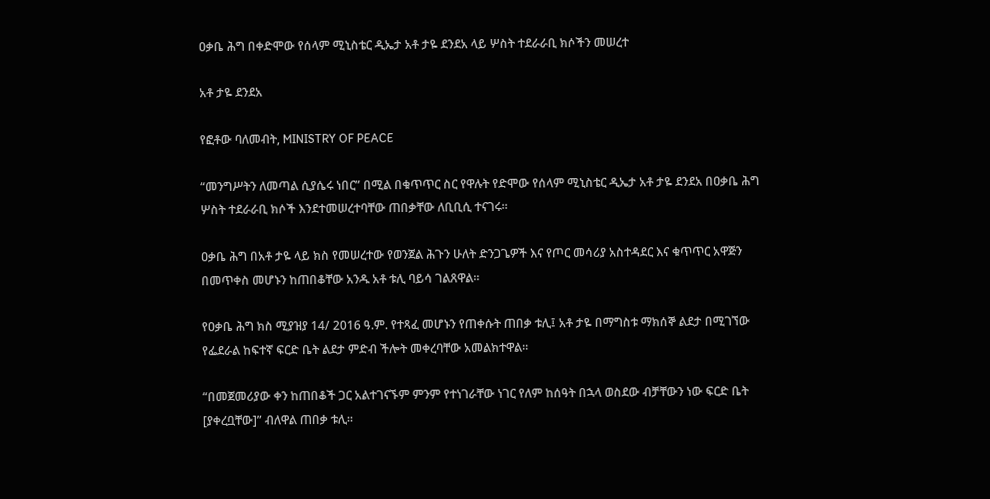ዐቃቤ ሕግ በቀድሞው የሰላም ሚኒስቴር ዲኤታ አቶ ታዬ ደንደአ ላይ ሦስት ተደራራቢ ክሶችን መሠረተ

አቶ ታዬ ደንደአ

የፎቶው ባለመብት, MINISTRY OF PEACE

“መንግሥትን ለመጣል ሲያሴሩ ነበር” በሚል በቁጥጥር ስር የዋሉት የድሞው የሰላም ሚኒስቴር ዲኤታ አቶ ታዬ ደንደአ በዐቃቤ ሕግ ሦስት ተደራራቢ ክሶች እንደተመሠረተባቸው ጠበቃቸው ለቢቢሲ ተናገሩ።

ዐቃቤ ሕግ በአቶ ታዬ ላይ ክስ የመሠረተው የወንጀል ሕጉን ሁለት ድንጋጌዎች እና የጦር መሳሪያ አስተዳደር እና ቁጥጥር አዋጅን በመጥቀስ መሆኑን ከጠበቆቸው አንዱ አቶ ቱሊ ባይሳ ገልጸዋል።

የዐቃቤ ሕግ ክስ ሚያዝያ 14/ 2016 ዓ.ም. የተጻፈ መሆኑን የጠቀሱት ጠበቃ ቱሊ፤ አቶ ታዬ በማግስቱ ማክሰኞ ልደታ በሚገኘው የፌደራል ከፍተኛ ፍርድ ቤት ልደታ ምድብ ችሎት መቀረባቸው አመልክተዋል።

“በመጀመሪያው ቀን ከጠበቆች ጋር አልተገናኙም ምንም የተነገራቸው ነገር የለም ከሰዓት በኋላ ወስደው ብቻቸውን ነው ፍርድ ቤት [ያቀረቧቸው]” ብለዋል ጠበቃ ቱሊ።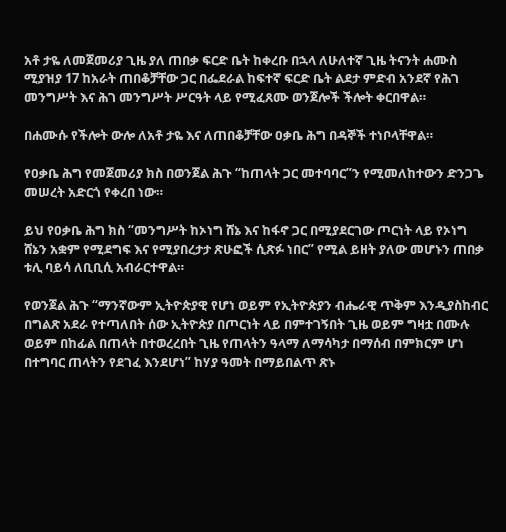አቶ ታዬ ለመጀመሪያ ጊዜ ያለ ጠበቃ ፍርድ ቤት ከቀረቡ በኋላ ለሁለተኛ ጊዜ ትናንት ሐሙስ ሚያዝያ 17 ከአራት ጠበቆቻቸው ጋር በፌደራል ከፍተኛ ፍርድ ቤት ልደታ ምድብ አንደኛ የሕገ መንግሥት እና ሕገ መንግሥት ሥርዓት ላይ የሚፈጸሙ ወንጀሎች ችሎት ቀርበዋል።

በሐሙሱ የችሎት ውሎ ለአቶ ታዬ እና ለጠበቆቻቸው ዐቃቤ ሕግ በዳኞች ተነቦላቸዋል።

የዐቃቤ ሕግ የመጀመሪያ ክስ በወንጀል ሕጉ “ከጠላት ጋር መተባባር”ን የሚመለከተውን ድንጋጌ መሠረት አድርጎ የቀረበ ነው።

ይህ የዐቃቤ ሕግ ክስ “መንግሥት ከኦነግ ሸኔ እና ከፋኖ ጋር በሚያደርገው ጦርነት ላይ የኦነግ ሸኔን አቋም የሚደግፍ እና የሚያበረታታ ጽሁፎች ሲጽፉ ነበር” የሚል ይዘት ያለው መሆኑን ጠበቃ ቱሊ ባይሳ ለቢቢሲ አብራርተዋል።

የወንጀል ሕጉ “ማንኛውም ኢትዮጵያዊ የሆነ ወይም የኢትዮጵያን ብሔራዊ ጥቅም እንዲያስከብር በግልጽ አደራ የተጣለበት ሰው ኢትዮጵያ በጦርነት ላይ በምተገኝበት ጊዜ ወይም ግዛቷ በሙሉ ወይም በከፊል በጠላት በተወረረበት ጊዜ የጠላትን ዓላማ ለማሳካታ በማሰብ በምክርም ሆነ በተግባር ጠላትን የደገፈ እንደሆነ” ከሃያ ዓመት በማይበልጥ ጽኑ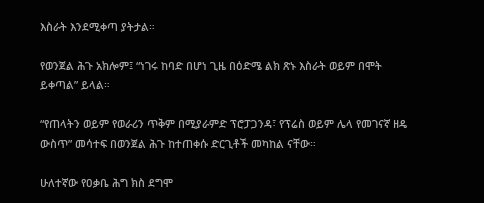እስራት እንደሚቀጣ ያትታል።

የወንጀል ሕጉ አክሎም፤ “ነገሩ ከባድ በሆነ ጊዜ በዕድሜ ልክ ጽኑ እስራት ወይም በሞት ይቀጣል” ይላል።

“የጠላትን ወይም የወራሪን ጥቅም በሚያራምድ ፕሮፓጋንዳ፣ የፕሬስ ወይም ሌላ የመገናኛ ዘዴ ውስጥ” መሳተፍ በወንጀል ሕጉ ከተጠቀሱ ድርጊቶች መካከል ናቸው።

ሁለተኛው የዐቃቤ ሕግ ክስ ደግሞ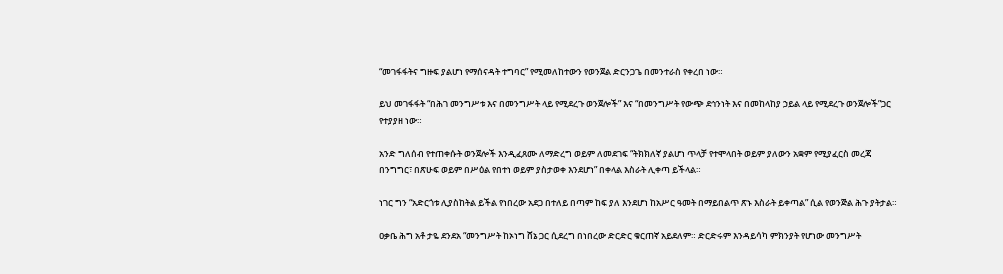“መገፋፋትና ግዙፍ ያልሆነ የማሰናዳት ተግባር” የሚመለከተውን የወንጀል ድርንጋጌ በመንተራስ የቀረበ ነው።

ይህ መገፋፋት “በሕገ መንግሥቱ እና በመንግሥት ላይ የሚደረጉ ወንጀሎች” እና “በመንግሥት የውጭ ደኅንነት እና በመከላከያ ኃይል ላይ የሚደረጉ ወንጀሎች”ጋር የተያያዘ ነው።

አንድ ግለሰብ የተጠቀሱት ወንጀሎች እንዲፈጸሙ ለማድረግ ወይም ለመደገፍ “ትክክለኛ ያልሆነ ጥላቻ የተሞላበት ወይም ያለውን አቋም የሚያፈርስ መረጃ በንግግር፣ በጽሁፍ ወይም በሥዕል የበተነ ወይም ያስታወቀ እንደሆነ” በቀላል እስራት ሊቀጣ ይችላል።

ነገር ግን “አድርጎቱ ሊያስከትል ይችል የነበረው አደጋ በተለይ በጣም ከፍ ያለ እንደሆነ ከአሥር ዓመት በማይበልጥ ጽኑ እስራት ይቀጣል” ሲል የወንጅል ሕጉ ያትታል።

ዐቃቤ ሕግ አቶ ታዬ ደንደአ “መንግሥት ከኦነግ ሸኔ ጋር ሲደረግ በነበረው ድርድር ቁርጠኛ አይደለም። ድርድሩም እንዳይሳካ ምክንያት የሆነው መንግሥት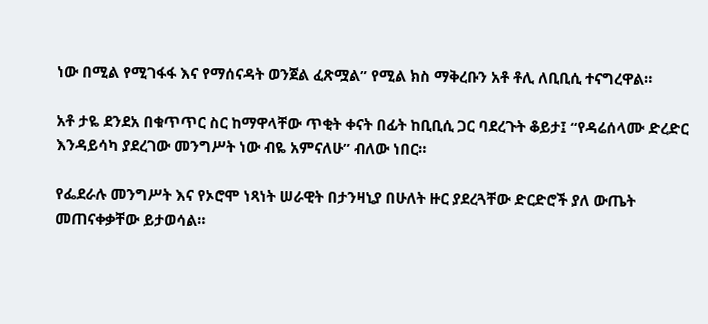ነው በሚል የሚገፋፋ እና የማሰናዳት ወንጀል ፈጽሟል” የሚል ክስ ማቅረቡን አቶ ቶሊ ለቢቢሲ ተናግረዋል።

አቶ ታዬ ደንደአ በቁጥጥር ስር ከማዋላቸው ጥቂት ቀናት በፊት ከቢቢሲ ጋር ባደረጉት ቆይታ፤ “የዳሬሰላሙ ድረድር እንዳይሳካ ያደረገው መንግሥት ነው ብዬ አምናለሁ” ብለው ነበር።

የፌደራሉ መንግሥት እና የኦሮሞ ነጻነት ሠራዊት በታንዛኒያ በሁለት ዙር ያደረጓቸው ድርድሮች ያለ ውጤት መጠናቀቃቸው ይታወሳል።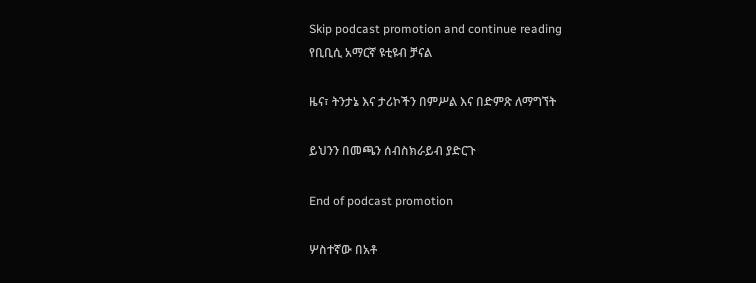Skip podcast promotion and continue reading
የቢቢሲ አማርኛ ዩቲዩብ ቻናል

ዜና፣ ትንታኔ እና ታሪኮችን በምሥል እና በድምጽ ለማግኘት

ይህንን በመጫን ሰብስክራይብ ያድርጉ

End of podcast promotion

ሦስተኛው በአቶ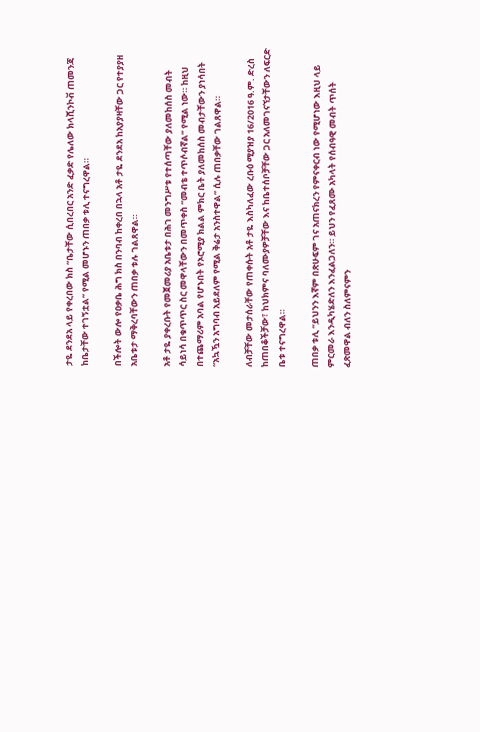ታዬ ደንደአ ላይ የቀረበው ክስ “ቤታቸው ሲበረበር አንድ ፈቃድ የሌለው ክላሺንኮቭ ጠመንጃ ከቤታቸው ተገኝቷል” የሚል መሆኑን ጠበቃ ቱሊ ተናግረዋል።

በችሎት ውሎ የዐቃቤ ሕግ ክስ በንባብ ከቀረበ በኋላ አቶ ታዬ ደንደአ ከአያያዛቸው ጋር የተያያዘ አቤቱታ ማቅረባቸውን ጠበቃ ቱሉ ገልጸዋል።

አቶ ታዬ ያቀረቡት የመጀመሪያ አቤቱታ በሕገ መንግሥቱ የተሰጣቸው ያለመከሰስ መብት ሳይነሳ በቁጥጥር ስር መዋላቸውን በመጥቀስ “መብቴ ተጥሶብኛል” የሚል ነው። ከዚህ በተጨማሪም አባል የሆኑበት የኦሮሚያ ክልል ምክር ቤት ያለመከሰስ መብታቸውን ያነሳበት “አኳዃን አግባብ አይደለም የሚል ቅሬታ አንስተዋል” ሲሉ ጠበቃቸው ገልጸዋል።

ለብቻቸው መታሰራቸው የጠቀሱት አቶ ታዬ እስካለፈው ረቡዕ ሚያዝያ 16/2016 ዓ.ም. ድረስ ከጠበቆችቻው፣ ከህክምና ባለሙያዎቻቸው እና ከቤተሰቦቻቸው ጋር አለመገናኘታቸውን ለፍርድ ቤቱ ተናግረዋል።

ጠበቃ ቱሊ “ይህንን እኛም በጽሁፍም ገና አጠናክረን የምናቀርብ ነው የሚሆነው እዚህ ላይ ምርመራ እንዲካሄድለን እንፈልጋለን። ይህን የፈጸሙ አካላት የሰብዓዊ መብት ጥሰት ፈጽመዋል ብለን ስለምናምን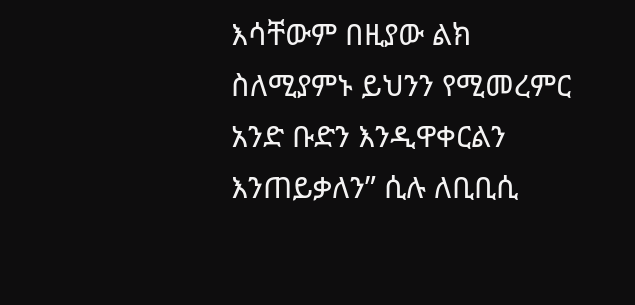እሳቸውም በዚያው ልክ ስለሚያምኑ ይህንን የሚመረምር አንድ ቡድን እንዲዋቀርልን እንጠይቃለን” ሲሉ ለቢቢሲ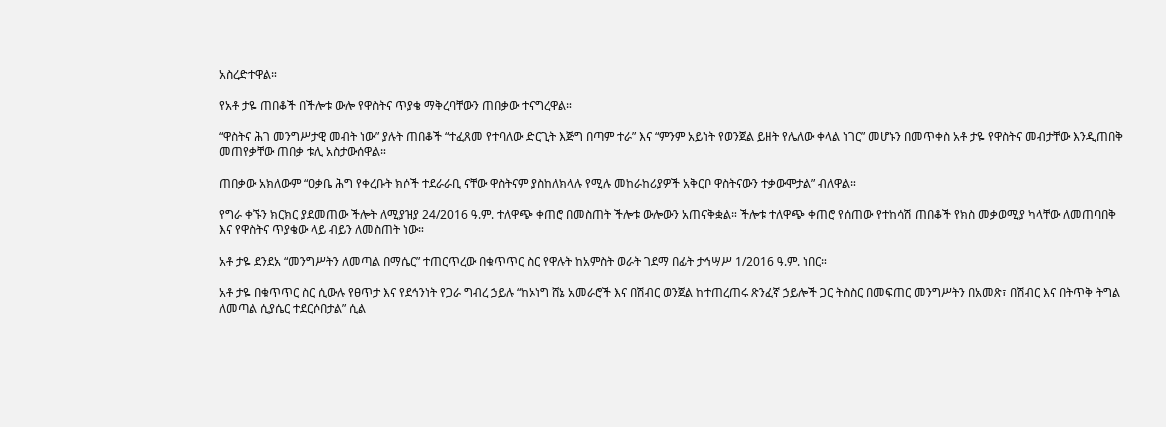አስረድተዋል።

የአቶ ታዬ ጠበቆች በችሎቱ ውሎ የዋስትና ጥያቄ ማቅረባቸውን ጠበቃው ተናግረዋል።

“ዋስትና ሕገ መንግሥታዊ መብት ነው” ያሉት ጠበቆች “ተፈጸመ የተባለው ድርጊት እጅግ በጣም ተራ” እና “ምንም አይነት የወንጀል ይዘት የሌለው ቀላል ነገር” መሆኑን በመጥቀስ አቶ ታዬ የዋስትና መብታቸው እንዲጠበቅ መጠየቃቸው ጠበቃ ቱሊ አስታውሰዋል።

ጠበቃው አክለውም “ዐቃቤ ሕግ የቀረቡት ክሶች ተደራራቢ ናቸው ዋስትናም ያስከለክላሉ የሚሉ መከራከሪያዎች አቅርቦ ዋስትናውን ተቃውሞታል” ብለዋል።

የግራ ቀኙን ክርክር ያደመጠው ችሎት ለሚያዝያ 24/2016 ዓ.ም. ተለዋጭ ቀጠሮ በመስጠት ችሎቱ ውሎውን አጠናቅቋል። ችሎቱ ተለዋጭ ቀጠሮ የሰጠው የተከሳሽ ጠበቆች የክስ መቃወሚያ ካላቸው ለመጠባበቅ እና የዋስትና ጥያቄው ላይ ብይን ለመስጠት ነው።

አቶ ታዬ ደንደአ “መንግሥትን ለመጣል በማሴር” ተጠርጥረው በቁጥጥር ስር የዋሉት ከአምስት ወራት ገደማ በፊት ታኅሣሥ 1/2016 ዓ.ም. ነበር።

አቶ ታዬ በቁጥጥር ስር ሲውሉ የፀጥታ እና የደኅንነት የጋራ ግብረ ኃይሉ “ከኦነግ ሸኔ አመራሮች እና በሽብር ወንጀል ከተጠረጠሩ ጽንፈኛ ኃይሎች ጋር ትስስር በመፍጠር መንግሥትን በአመጽ፣ በሽብር እና በትጥቅ ትግል ለመጣል ሲያሴር ተደርሶበታል” ሲል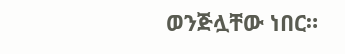ወንጅሏቸው ነበር።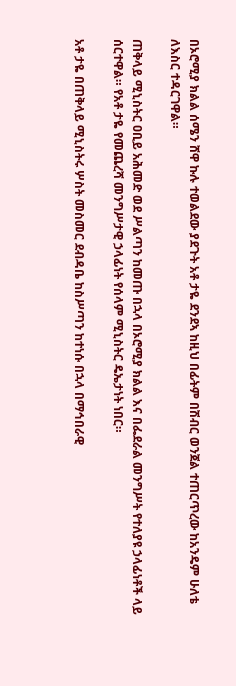በኦሮሚያ ክልል ሰሜን ሸዋ ኩሉ ተወልደው ያደጉት አቶ ታዬ ደንደኣ ከዚህ በፊትም በሽብር ወንጀል ተጠርጥረው ከአንዴም ሁለቴ ለእስር ተዳርገዋል።

ጠቅላይ ሚኒስትር ዐቢይ አሕመድ ወደ ሥልጣን ከመጡ በኋላ በኦሮሚያ ክልል እና በፌደራል መንግሥት የተለያዩ ኃላፊነቶች ላይ ሰርተዋል። የአቶ ታዬ የመጨረሻ መንግሥታዊ ኃላፊነት የሰላም ሚኒስትር ዴኤታነት ነበር።

አቶ ታዬ በጠቅላይ ሚኒስትሩ ሦስት መስመር ደብዳቤ ከስሥጣን ከተነሱ በኋላ በማኅበራዊ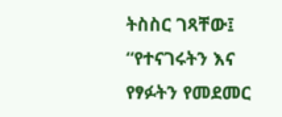ትስስር ገጻቸው፤ “የተናገሩትን እና የፃፉትን የመደመር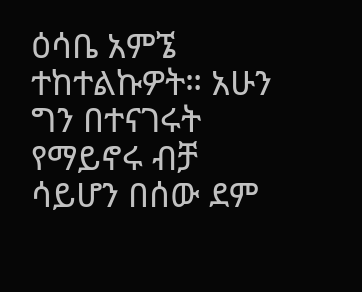ዕሳቤ አምኜ ተከተልኩዎት። አሁን ግን በተናገሩት የማይኖሩ ብቻ ሳይሆን በሰው ደም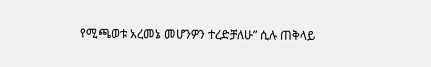የሚጫወቱ አረመኔ መሆንዎን ተረድቻለሁ” ሲሉ ጠቅላይ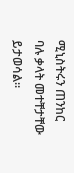ሚኒስትሩን ጠንከር ባሉ ቃላት መተቸታቸው ይታወሳል።